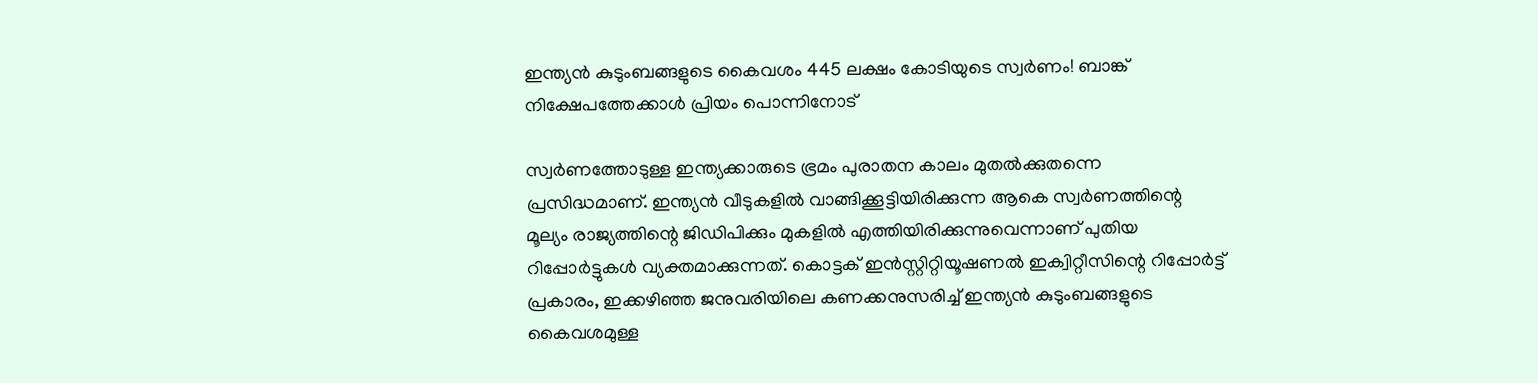ഇന്ത്യന്‍ കുടുംബങ്ങളുടെ കൈവശം 445 ലക്ഷം കോടിയുടെ സ്വര്‍ണം! ബാങ്ക് നിക്ഷേപത്തേക്കാള്‍ പ്രിയം പൊന്നിനോട്

സ്വര്‍ണത്തോടുള്ള ഇന്ത്യക്കാരുടെ ഭ്രമം പുരാതന കാലം മുതല്‍ക്കുതന്നെ പ്രസിദ്ധമാണ്. ഇന്ത്യന്‍ വീടുകളില്‍ വാങ്ങിക്കൂട്ടിയിരിക്കുന്ന ആകെ സ്വര്‍ണത്തിന്റെ മൂല്യം രാജ്യത്തിന്റെ ജിഡിപിക്കും മുകളില്‍ എത്തിയിരിക്കുന്നുവെന്നാണ് പുതിയ റിപ്പോര്‍ട്ടുകള്‍ വ്യക്തമാക്കുന്നത്. കൊട്ടക് ഇന്‍സ്റ്റിറ്റിയൂഷണല്‍ ഇക്വിറ്റീസിന്റെ റിപ്പോര്‍ട്ട് പ്രകാരം, ഇക്കഴിഞ്ഞ ജനുവരിയിലെ കണക്കനുസരിച്ച് ഇന്ത്യന്‍ കുടുംബങ്ങളുടെ കൈവശമുള്ള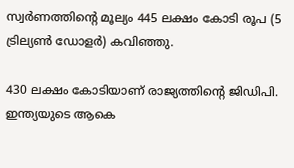സ്വര്‍ണത്തിന്റെ മൂല്യം 445 ലക്ഷം കോടി രൂപ (5 ട്രില്യണ്‍ ഡോളര്‍) കവിഞ്ഞു.

430 ലക്ഷം കോടിയാണ് രാജ്യത്തിന്റെ ജിഡിപി. ഇന്ത്യയുടെ ആകെ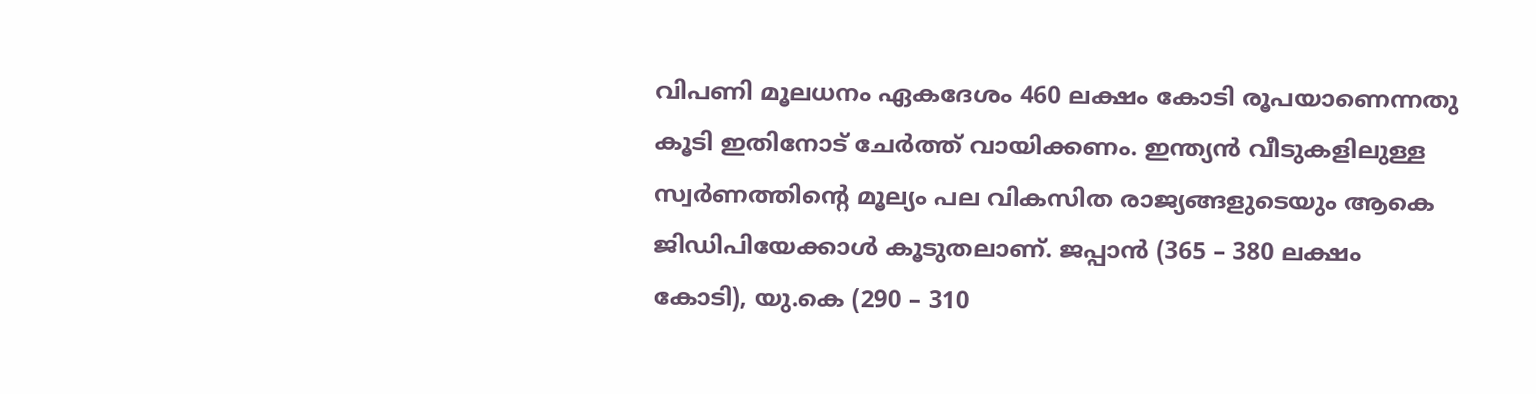വിപണി മൂലധനം ഏകദേശം 460 ലക്ഷം കോടി രൂപയാണെന്നതു കൂടി ഇതിനോട് ചേര്‍ത്ത് വായിക്കണം. ഇന്ത്യന്‍ വീടുകളിലുള്ള സ്വര്‍ണത്തിന്റെ മൂല്യം പല വികസിത രാജ്യങ്ങളുടെയും ആകെ ജിഡിപിയേക്കാള്‍ കൂടുതലാണ്. ജപ്പാന്‍ (365 – 380 ലക്ഷം കോടി), യു.കെ (290 – 310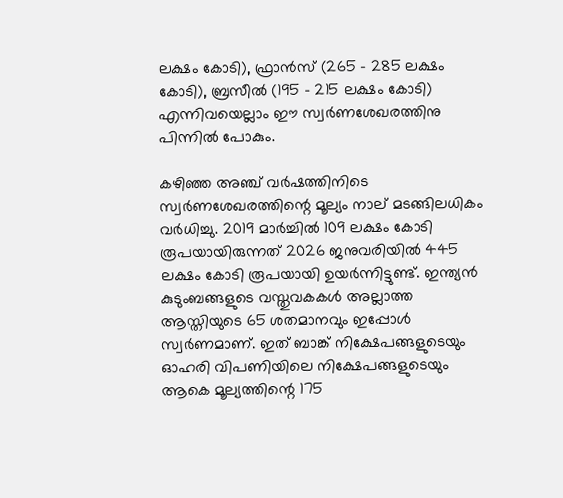ലക്ഷം കോടി), ഫ്രാന്‍സ് (265 – 285 ലക്ഷം കോടി), ബ്രസീല്‍ (195 – 215 ലക്ഷം കോടി) എന്നിവയെല്ലാം ഈ സ്വര്‍ണശേഖരത്തിനു പിന്നില്‍ പോകും.

കഴിഞ്ഞ അഞ്ച് വര്‍ഷത്തിനിടെ സ്വര്‍ണശേഖരത്തിന്റെ മൂല്യം നാല് മടങ്ങിലധികം വര്‍ധിച്ചു. 2019 മാര്‍ച്ചില്‍ 109 ലക്ഷം കോടി രൂപയായിരുന്നത് 2026 ജനുവരിയില്‍ 445 ലക്ഷം കോടി രൂപയായി ഉയര്‍ന്നിട്ടുണ്ട്. ഇന്ത്യന്‍ കുടുംബങ്ങളുടെ വസ്തുവകകള്‍ അല്ലാത്ത ആസ്തിയുടെ 65 ശതമാനവും ഇപ്പോള്‍ സ്വര്‍ണമാണ്. ഇത് ബാങ്ക് നിക്ഷേപങ്ങളുടെയും ഓഹരി വിപണിയിലെ നിക്ഷേപങ്ങളുടെയും ആകെ മൂല്യത്തിന്റെ 175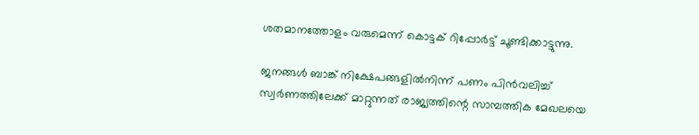ശതമാനത്തോളം വരുമെന്ന് കൊട്ടക് റിപ്പോര്‍ട്ട് ചൂണ്ടിക്കാട്ടുന്നു.

ജനങ്ങള്‍ ബാങ്ക് നിക്ഷേപങ്ങളില്‍നിന്ന് പണം പിന്‍വലിച്ച് സ്വര്‍ണത്തിലേക്ക് മാറ്റുന്നത് രാജ്യത്തിന്റെ സാമ്പത്തിക മേഖലയെ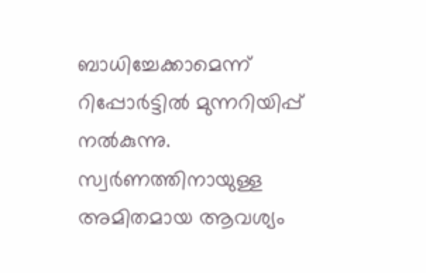ബാധിച്ചേക്കാമെന്ന് റിപ്പോര്‍ട്ടില്‍ മുന്നറിയിപ്പ് നല്‍കുന്നു. സ്വര്‍ണത്തിനായുള്ള അമിതമായ ആവശ്യം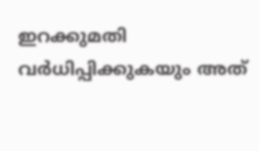ഇറക്കുമതി വര്‍ധിപ്പിക്കുകയും അത്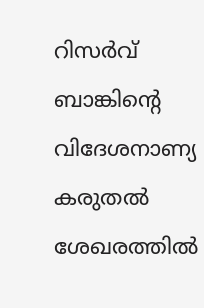റിസര്‍വ് ബാങ്കിന്റെ വിദേശനാണ്യ കരുതല്‍ ശേഖരത്തില്‍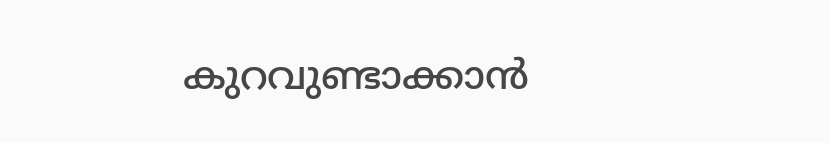കുറവുണ്ടാക്കാന്‍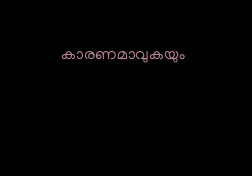കാരണമാവുകയും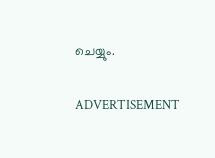ചെയ്യും.

ADVERTISEMENT